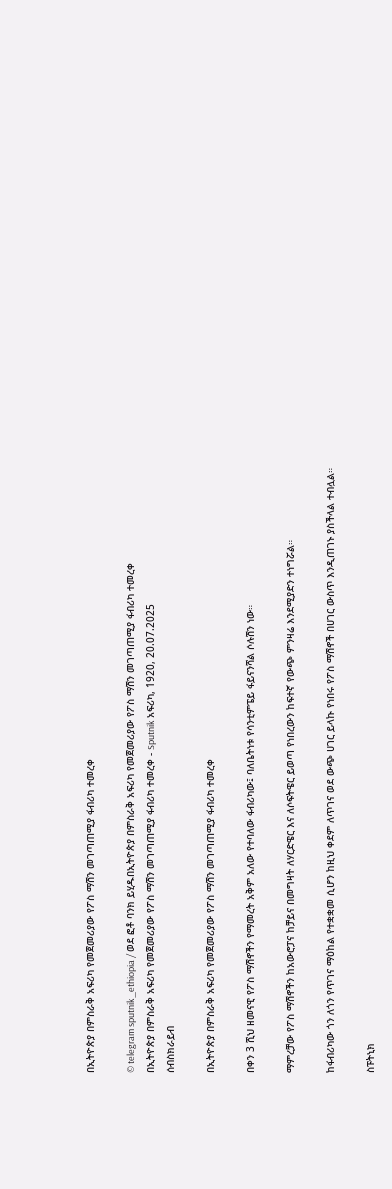በኢትዮጵያ በምስራቅ አፍሪካ የመጀመሪያው የፖስ ማሽን መገጣጠሚያ ፋብሪካ ተመረቀ

© telegram sputnik_ethiopia / ወደ ፎቶ ባንክ ይሂዱበኢትዮጵያ በምስራቅ አፍሪካ የመጀመሪያው የፖስ ማሽን መገጣጠሚያ ፋብሪካ ተመረቀ
በኢትዮጵያ በምስራቅ አፍሪካ የመጀመሪያው የፖስ ማሽን መገጣጠሚያ ፋብሪካ ተመረቀ - Sputnik አፍሪካ, 1920, 20.07.2025
ሰብስክራይብ

በኢትዮጵያ በምስራቅ አፍሪካ የመጀመሪያው የፖስ ማሽን መገጣጠሚያ ፋብሪካ ተመረቀ

በቀን 3 ሺህ ዘመናዊ የፖስ ማሽኖችን የማመረት አቅም አለው የተባለው ፋብሪካው፤ ባለቤትነቱ የሳንቲምፔይ ፋይናንሻል ሶሉሽን ነው።

ማምረቻው የፖስ ማሽኖችን ከአውሮፓና ከቻይና በመግዛት ለሃርድዌር እና ለሶፍትዌር ይወጣ የነበረውን ከፍተኛ የውጭ ምንዛሬ እንደሚያድን ተነግሯል።

ከፋብሪካው ጎን ለጎን የጥገና ማዕከል የተቋቋመ ሲሆን ከዚህ ቀደም ለጥገና ወደ ውጭ ሀገር ይላኩ የነበሩ የፖስ ማሽኖች በሀገር ውስጥ እንዲጠገኑ ያስችላል ተብሏል።

ስፑትኒክ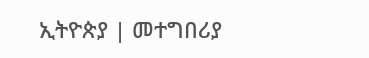ኢትዮጵያ | መተግበሪያ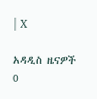| X

አዳዲስ ዜናዎች
0